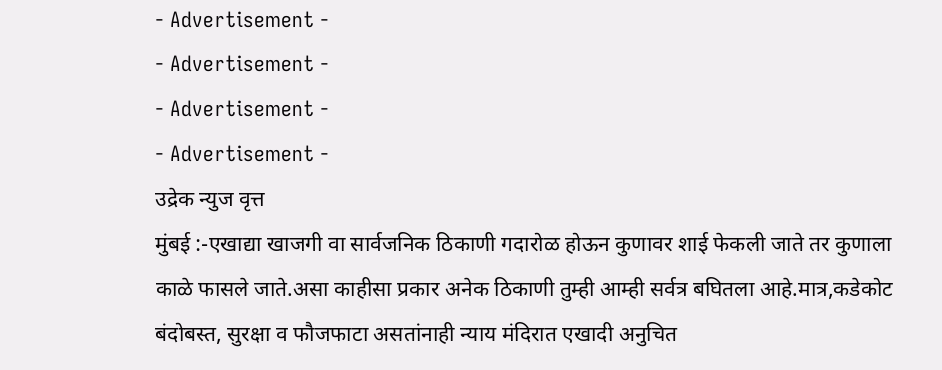- Advertisement -
- Advertisement -
- Advertisement -
- Advertisement -
उद्रेक न्युज वृत्त
मुंबई :-एखाद्या खाजगी वा सार्वजनिक ठिकाणी गदारोळ होऊन कुणावर शाई फेकली जाते तर कुणाला काळे फासले जाते.असा काहीसा प्रकार अनेक ठिकाणी तुम्ही आम्ही सर्वत्र बघितला आहे.मात्र,कडेकोट बंदोबस्त, सुरक्षा व फौजफाटा असतांनाही न्याय मंदिरात एखादी अनुचित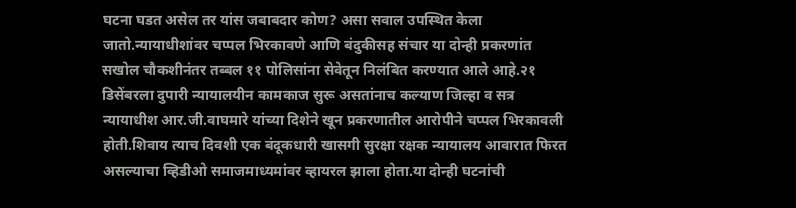घटना घडत असेल तर यांस जबाबदार कोण? असा सवाल उपस्थित केला जातो.न्यायाधीशांवर चप्पल भिरकावणे आणि बंदुकीसह संचार या दोन्ही प्रकरणांत सखोल चौकशीनंतर तब्बल ११ पोलिसांना सेवेतून निलंबित करण्यात आले आहे.२१ डिसेंबरला दुपारी न्यायालयीन कामकाज सुरू असतांनाच कल्याण जिल्हा व सत्र न्यायाधीश आर.जी.वाघमारे यांच्या दिशेने खून प्रकरणातील आरोपीने चप्पल भिरकावली होती.शिवाय त्याच दिवशी एक बंदूकधारी खासगी सुरक्षा रक्षक न्यायालय आवारात फिरत असल्याचा व्हिडीओ समाजमाध्यमांवर व्हायरल झाला होता.या दोन्ही घटनांची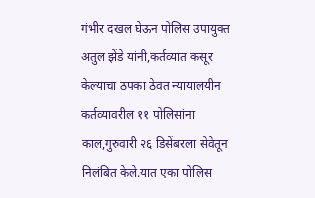गंभीर दखल घेऊन पोलिस उपायुक्त अतुल झेंडे यांनी,कर्तव्यात कसूर केल्याचा ठपका ठेवत न्यायालयीन कर्तव्यावरील ११ पोलिसांना काल,गुरुवारी २६ डिसेंबरला सेवेतून निलंबित केले.यात एका पोलिस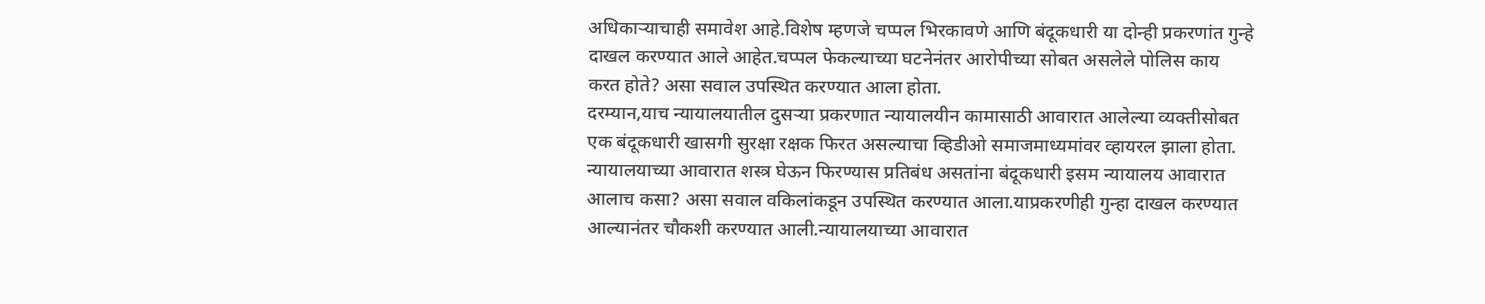अधिकाऱ्याचाही समावेश आहे.विशेष म्हणजे चप्पल भिरकावणे आणि बंदूकधारी या दोन्ही प्रकरणांत गुन्हे दाखल करण्यात आले आहेत.चप्पल फेकल्याच्या घटनेनंतर आरोपीच्या सोबत असलेले पोलिस काय करत होते? असा सवाल उपस्थित करण्यात आला होता.
दरम्यान,याच न्यायालयातील दुसऱ्या प्रकरणात न्यायालयीन कामासाठी आवारात आलेल्या व्यक्तीसोबत एक बंदूकधारी खासगी सुरक्षा रक्षक फिरत असल्याचा व्हिडीओ समाजमाध्यमांवर व्हायरल झाला होता. न्यायालयाच्या आवारात शस्त्र घेऊन फिरण्यास प्रतिबंध असतांना बंदूकधारी इसम न्यायालय आवारात आलाच कसा? असा सवाल वकिलांकडून उपस्थित करण्यात आला.याप्रकरणीही गुन्हा दाखल करण्यात आल्यानंतर चौकशी करण्यात आली.न्यायालयाच्या आवारात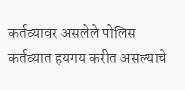कर्तव्यावर असलेले पोलिस कर्तव्यात हयगय करीत असल्याचे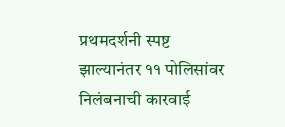प्रथमदर्शनी स्पष्ट झाल्यानंतर ११ पोलिसांवर निलंबनाची कारवाई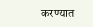करण्यात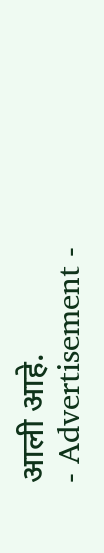आली आहे.
- Advertisement -